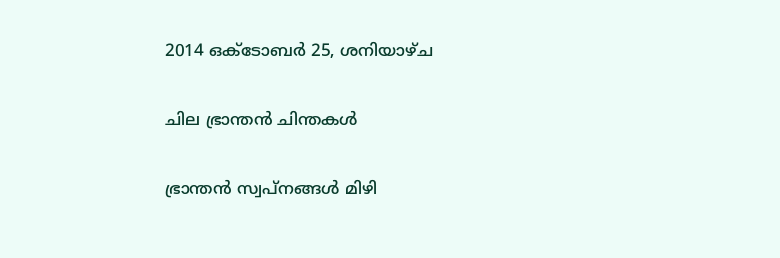2014 ഒക്‌ടോബർ 25, ശനിയാഴ്‌ച

ചില ഭ്രാന്തന്‍ ചിന്തകള്‍

ഭ്രാന്തന്‍ സ്വപ്‌നങ്ങള്‍ മിഴി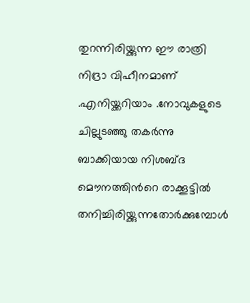തുറന്നിരിയ്ക്കുന്ന ഈ രാത്രി നിദ്രാ വിഹീനമാണ് .എനിയ്ക്കറിയാം .നോവുകളുടെ ചില്ലുടഞ്ഞു തകര്‍ന്നു ബാക്കിയായ നിശബ്ദ മൌനത്തിന്‍റെ രാക്കൂട്ടില്‍ തനിച്ചിരിയ്ക്കുന്നതോര്‍ക്കുമ്പോള്‍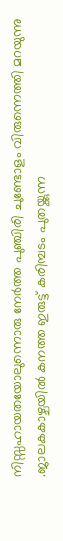നിസ്സഹായതയോലുന്നൊരു നേര്‍ത്ത പുഞ്ചിരി ചുണ്ടോളം വിരുന്നെത്തി മറയുന്നു .ജാലകകാഴ്ചയില്‍ കനത്ത ഇരുട്ട് കരിമ്പടം പുതയ്ക്കുന്ന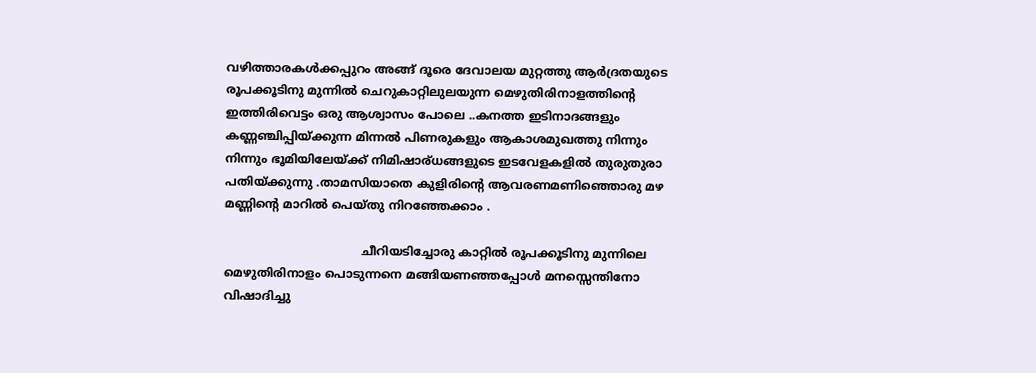വഴിത്താരകള്‍ക്കപ്പുറം അങ്ങ് ദൂരെ ദേവാലയ മുറ്റത്തു ആര്‍ദ്രതയുടെ രൂപക്കൂടിനു മുന്നില്‍ ചെറുകാറ്റിലുലയുന്ന മെഴുതിരിനാളത്തിന്റെ ഇത്തിരിവെട്ടം ഒരു ആശ്വാസം പോലെ ..കനത്ത ഇടിനാദങ്ങളും കണ്ണഞ്ചിപ്പിയ്ക്കുന്ന മിന്നല്‍ പിണരുകളും ആകാശമുഖത്തു നിന്നും നിന്നും ഭൂമിയിലേയ്ക്ക് നിമിഷാര്ധങ്ങളുടെ ഇടവേളകളില്‍ തുരുതുരാ പതിയ്ക്കുന്നു .താമസിയാതെ കുളിരിന്റെ ആവരണമണിഞ്ഞൊരു മഴ മണ്ണിന്റെ മാറില്‍ പെയ്തു നിറഞ്ഞേക്കാം .

                                     ചീറിയടിച്ചോരു കാറ്റില്‍ രൂപക്കൂടിനു മുന്നിലെ മെഴുതിരിനാളം പൊടുന്നനെ മങ്ങിയണഞ്ഞപ്പോള്‍ മനസ്സെന്തിനോ വിഷാദിച്ചു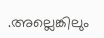.അല്ലെങ്കിലും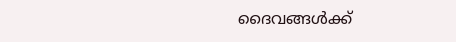ദൈവങ്ങള്‍ക്ക്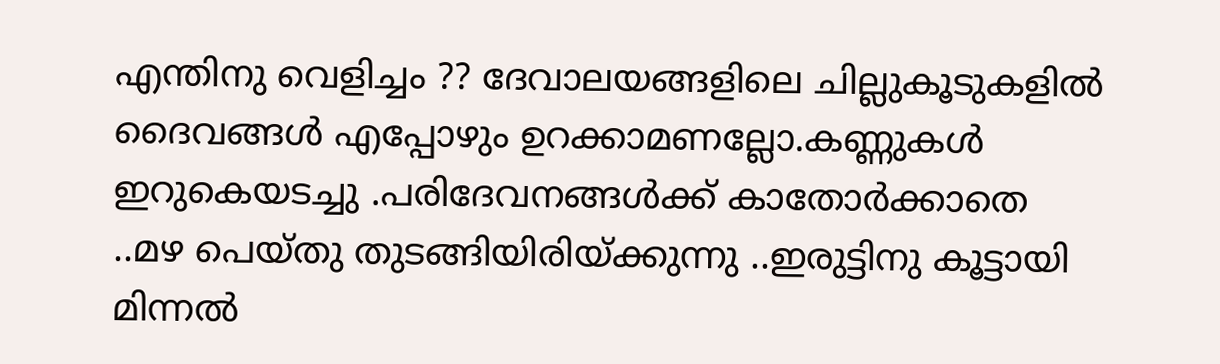എന്തിനു വെളിച്ചം ?? ദേവാലയങ്ങളിലെ ചില്ലുകൂടുകളില്‍ ദൈവങ്ങള്‍ എപ്പോഴും ഉറക്കാമണല്ലോ.കണ്ണുകള്‍ ഇറുകെയടച്ചു .പരിദേവനങ്ങള്‍ക്ക് കാതോര്‍ക്കാതെ ..മഴ പെയ്തു തുടങ്ങിയിരിയ്ക്കുന്നു ..ഇരുട്ടിനു കൂട്ടായി മിന്നല്‍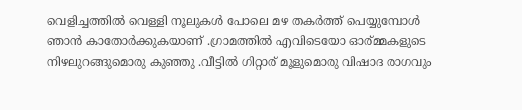വെളിച്ചത്തില്‍ വെള്ളി നൂലുകള്‍ പോലെ മഴ തകര്‍ത്ത് പെയ്യുമ്പോള്‍ ഞാന്‍ കാതോര്‍ക്കുകയാണ് .ഗ്രാമത്തിൽ എവിടെയോ ഓര്മ്മകളുടെ നിഴലുറങ്ങുമൊരു കുഞ്ഞു .വീട്ടിൽ ഗിറ്റാര് മൂളുമൊരു വിഷാദ രാഗവും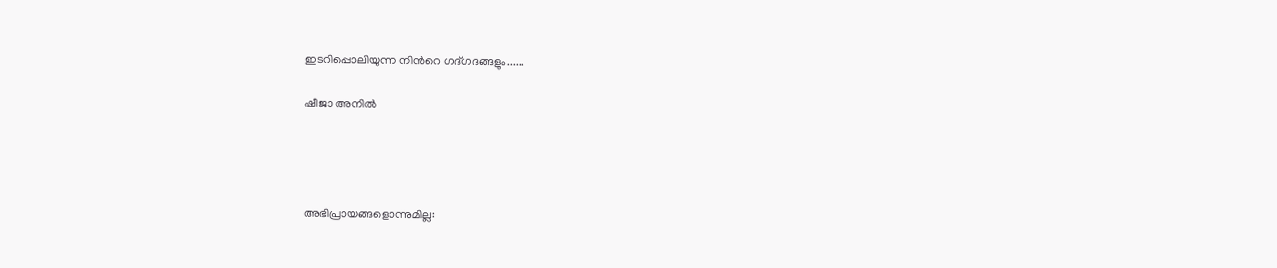ഇടറിപ്പൊലിയുന്ന നിന്‍റെ ഗദ്ഗദങ്ങളും......

ഷീജാ അനില്‍




അഭിപ്രായങ്ങളൊന്നുമില്ല: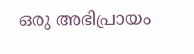ഒരു അഭിപ്രായം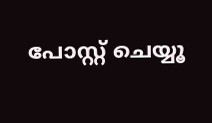പോസ്റ്റ് ചെയ്യൂ